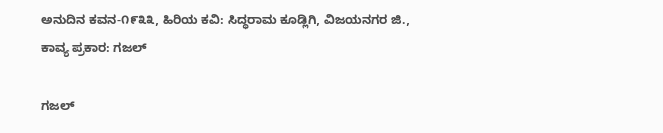ಅನುದಿನ ಕವನ-೧೯೩೩, ಹಿರಿಯ ಕವಿ: ಸಿದ್ಧರಾಮ ಕೂಡ್ಲಿಗಿ, ವಿಜಯನಗರ ಜಿ., ಕಾವ್ಯ ಪ್ರಕಾರ: ಗಜಲ್

ಗಜಲ್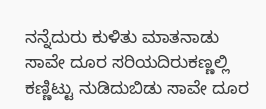ನನ್ನೆದುರು ಕುಳಿತು ಮಾತನಾಡು ಸಾವೇ ದೂರ ಸರಿಯದಿರುಕಣ್ಣಲ್ಲಿ ಕಣ್ಣಿಟ್ಟು ನುಡಿದುಬಿಡು ಸಾವೇ ದೂರ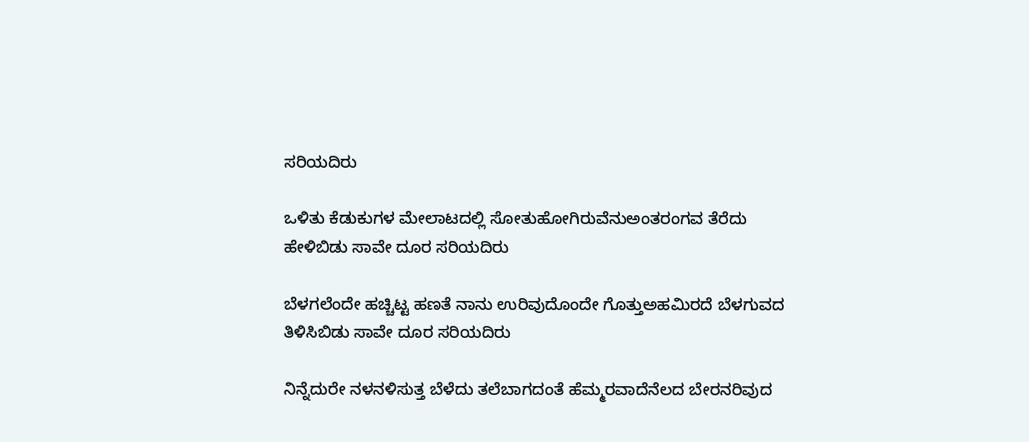ಸರಿಯದಿರು

ಒಳಿತು ಕೆಡುಕುಗಳ ಮೇಲಾಟದಲ್ಲಿ ಸೋತುಹೋಗಿರುವೆನುಅಂತರಂಗವ ತೆರೆದು ಹೇಳಿಬಿಡು ಸಾವೇ ದೂರ ಸರಿಯದಿರು

ಬೆಳಗಲೆಂದೇ ಹಚ್ಚಿಟ್ಟ ಹಣತೆ ನಾನು ಉರಿವುದೊಂದೇ ಗೊತ್ತುಅಹಮಿರದೆ ಬೆಳಗುವದ ತಿಳಿಸಿಬಿಡು ಸಾವೇ ದೂರ ಸರಿಯದಿರು

ನಿನ್ನೆದುರೇ ನಳನಳಿಸುತ್ತ ಬೆಳೆದು ತಲೆಬಾಗದಂತೆ ಹೆಮ್ಮರವಾದೆನೆಲದ ಬೇರನರಿವುದ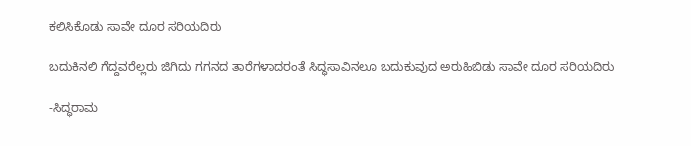ಕಲಿಸಿಕೊಡು ಸಾವೇ ದೂರ ಸರಿಯದಿರು

ಬದುಕಿನಲಿ ಗೆದ್ದವರೆಲ್ಲರು ಜಿಗಿದು ಗಗನದ ತಾರೆಗಳಾದರಂತೆ ಸಿದ್ಧಸಾವಿನಲೂ ಬದುಕುವುದ ಅರುಹಿಬಿಡು ಸಾವೇ ದೂರ ಸರಿಯದಿರು

-ಸಿದ್ಧರಾಮ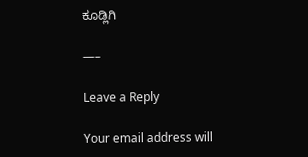ಕೂಡ್ಲಿಗಿ

—–

Leave a Reply

Your email address will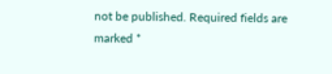not be published. Required fields are marked *